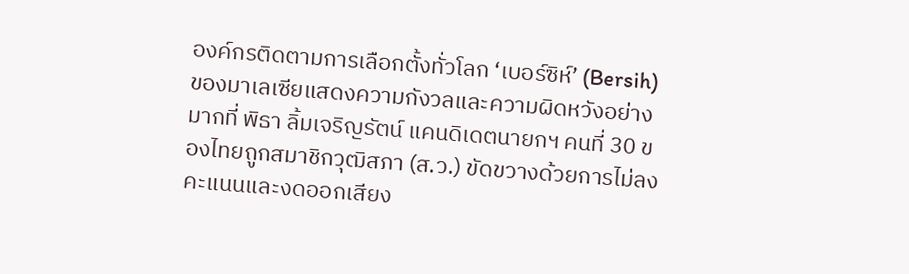องค์กรติดตามการเลือกตั้งทั่วโลก ‘เบอร์ซิห์’ (Bersih) ของมาเลเซียแสดงความกังวลและความผิดหวังอย่างมากที่ พิธา ลิ้มเจริญรัตน์ แคนดิเดตนายกฯ คนที่ 30 ของไทยถูกสมาชิกวุฒิสภา (ส.ว.) ขัดขวางด้วยการไม่ลงคะแนนและงดออกเสียง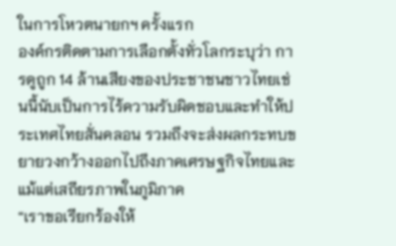ในการโหวตนายกฯ ครั้งแรก
องค์กรติดตามการเลือกตั้งทั่วโลกระบุว่า การดูถูก 14 ล้านเสียงของประชาชนชาวไทยเช่นนี้นับเป็นการไร้ความรับผิดชอบและทำให้ประเทศไทยสั่นคลอน รวมถึงจะส่งผลกระทบขยายวงกว้างออกไปถึงภาคเศรษฐกิจไทยและแม้แต่เสถียรภาพในภูมิภาค
“เราขอเรียกร้องให้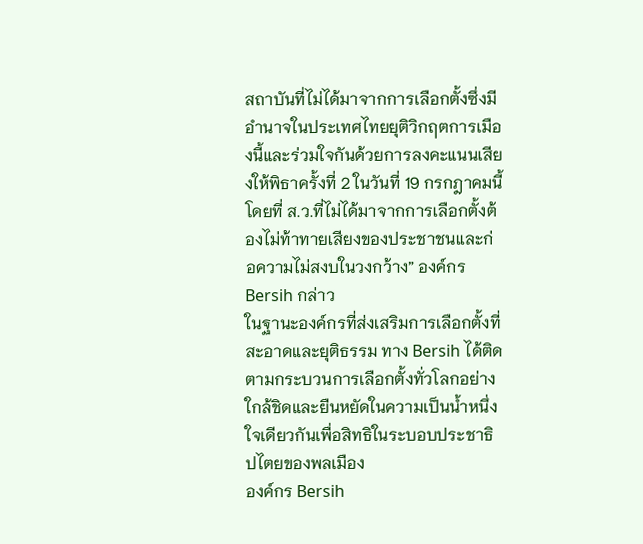สถาบันที่ไม่ได้มาจากการเลือกตั้งซึ่งมีอำนาจในประเทศไทยยุติวิกฤตการเมืองนี้และร่วมใจกันด้วยการลงคะแนนเสียงให้พิธาครั้งที่ 2 ในวันที่ 19 กรกฎาคมนี้ โดยที่ ส.ว.ที่ไม่ได้มาจากการเลือกตั้งต้องไม่ท้าทายเสียงของประชาชนและก่อความไม่สงบในวงกว้าง” องค์กร Bersih กล่าว
ในฐานะองค์กรที่ส่งเสริมการเลือกตั้งที่สะอาดและยุติธรรม ทาง Bersih ได้ติดตามกระบวนการเลือกตั้งทั่วโลกอย่างใกล้ชิดและยืนหยัดในความเป็นน้ำหนึ่งใจเดียวกันเพื่อสิทธิในระบอบประชาธิปไตยของพลเมือง
องค์กร Bersih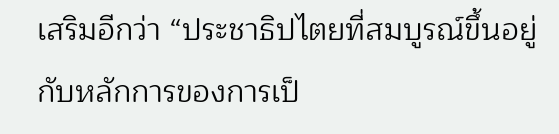เสริมอีกว่า “ประชาธิปไตยที่สมบูรณ์ขึ้นอยู่กับหลักการของการเป็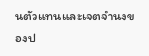นตัวแทนและเจตจำนงของป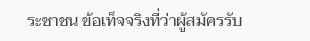ระชาชน ข้อเท็จจริงที่ว่าผู้สมัครรับ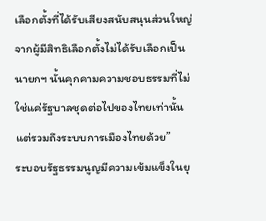เลือกตั้งที่ได้รับเสียงสนับสนุนส่วนใหญ่จากผู้มีสิทธิเลือกตั้งไม่ได้รับเลือกเป็นนายกฯ นั้นคุกคามความชอบธรรมที่ไม่ใช่แค่รัฐบาลชุดต่อไปของไทยเท่านั้น แต่รวมถึงระบบการเมืองไทยด้วย”
ระบอบรัฐธรรมนูญมีความเข้มแข็งในยุ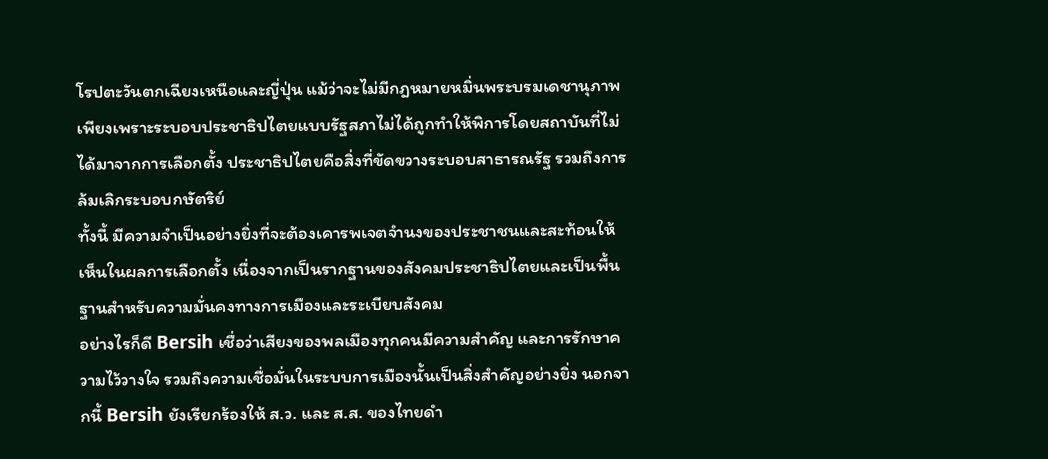โรปตะวันตกเฉียงเหนือและญี่ปุ่น แม้ว่าจะไม่มีกฎหมายหมิ่นพระบรมเดชานุภาพ เพียงเพราะระบอบประชาธิปไตยแบบรัฐสภาไม่ได้ถูกทำให้พิการโดยสถาบันที่ไม่ได้มาจากการเลือกตั้ง ประชาธิปไตยคือสิ่งที่ขัดขวางระบอบสาธารณรัฐ รวมถึงการล้มเลิกระบอบกษัตริย์
ทั้งนี้ มีความจำเป็นอย่างยิ่งที่จะต้องเคารพเจตจำนงของประชาชนและสะท้อนให้เห็นในผลการเลือกตั้ง เนื่องจากเป็นรากฐานของสังคมประชาธิปไตยและเป็นพื้นฐานสำหรับความมั่นคงทางการเมืองและระเบียบสังคม
อย่างไรก็ดี Bersih เชื่อว่าเสียงของพลเมืองทุกคนมีความสำคัญ และการรักษาความไว้วางใจ รวมถึงความเชื่อมั่นในระบบการเมืองนั้นเป็นสิ่งสำคัญอย่างยิ่ง นอกจากนี้ Bersih ยังเรียกร้องให้ ส.ว. และ ส.ส. ของไทยดำ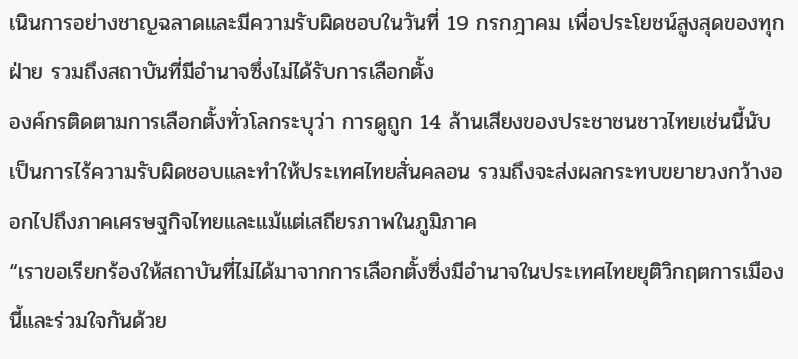เนินการอย่างชาญฉลาดและมีความรับผิดชอบในวันที่ 19 กรกฎาคม เพื่อประโยชน์สูงสุดของทุกฝ่าย รวมถึงสถาบันที่มีอำนาจซึ่งไม่ได้รับการเลือกตั้ง
องค์กรติดตามการเลือกตั้งทั่วโลกระบุว่า การดูถูก 14 ล้านเสียงของประชาชนชาวไทยเช่นนี้นับเป็นการไร้ความรับผิดชอบและทำให้ประเทศไทยสั่นคลอน รวมถึงจะส่งผลกระทบขยายวงกว้างออกไปถึงภาคเศรษฐกิจไทยและแม้แต่เสถียรภาพในภูมิภาค
“เราขอเรียกร้องให้สถาบันที่ไม่ได้มาจากการเลือกตั้งซึ่งมีอำนาจในประเทศไทยยุติวิกฤตการเมืองนี้และร่วมใจกันด้วย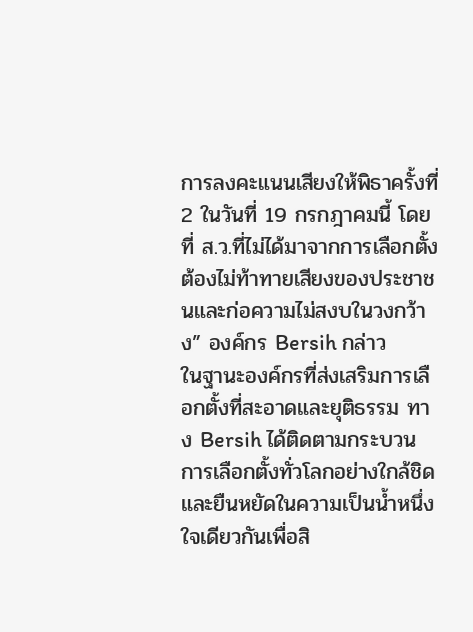การลงคะแนนเสียงให้พิธาครั้งที่ 2 ในวันที่ 19 กรกฎาคมนี้ โดยที่ ส.ว.ที่ไม่ได้มาจากการเลือกตั้งต้องไม่ท้าทายเสียงของประชาชนและก่อความไม่สงบในวงกว้าง” องค์กร Bersih กล่าว
ในฐานะองค์กรที่ส่งเสริมการเลือกตั้งที่สะอาดและยุติธรรม ทาง Bersih ได้ติดตามกระบวนการเลือกตั้งทั่วโลกอย่างใกล้ชิดและยืนหยัดในความเป็นน้ำหนึ่งใจเดียวกันเพื่อสิ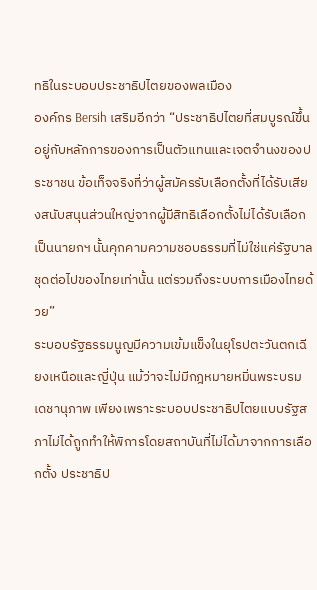ทธิในระบอบประชาธิปไตยของพลเมือง
องค์กร Bersih เสริมอีกว่า “ประชาธิปไตยที่สมบูรณ์ขึ้นอยู่กับหลักการของการเป็นตัวแทนและเจตจำนงของประชาชน ข้อเท็จจริงที่ว่าผู้สมัครรับเลือกตั้งที่ได้รับเสียงสนับสนุนส่วนใหญ่จากผู้มีสิทธิเลือกตั้งไม่ได้รับเลือกเป็นนายกฯ นั้นคุกคามความชอบธรรมที่ไม่ใช่แค่รัฐบาลชุดต่อไปของไทยเท่านั้น แต่รวมถึงระบบการเมืองไทยด้วย”
ระบอบรัฐธรรมนูญมีความเข้มแข็งในยุโรปตะวันตกเฉียงเหนือและญี่ปุ่น แม้ว่าจะไม่มีกฎหมายหมิ่นพระบรมเดชานุภาพ เพียงเพราะระบอบประชาธิปไตยแบบรัฐสภาไม่ได้ถูกทำให้พิการโดยสถาบันที่ไม่ได้มาจากการเลือกตั้ง ประชาธิป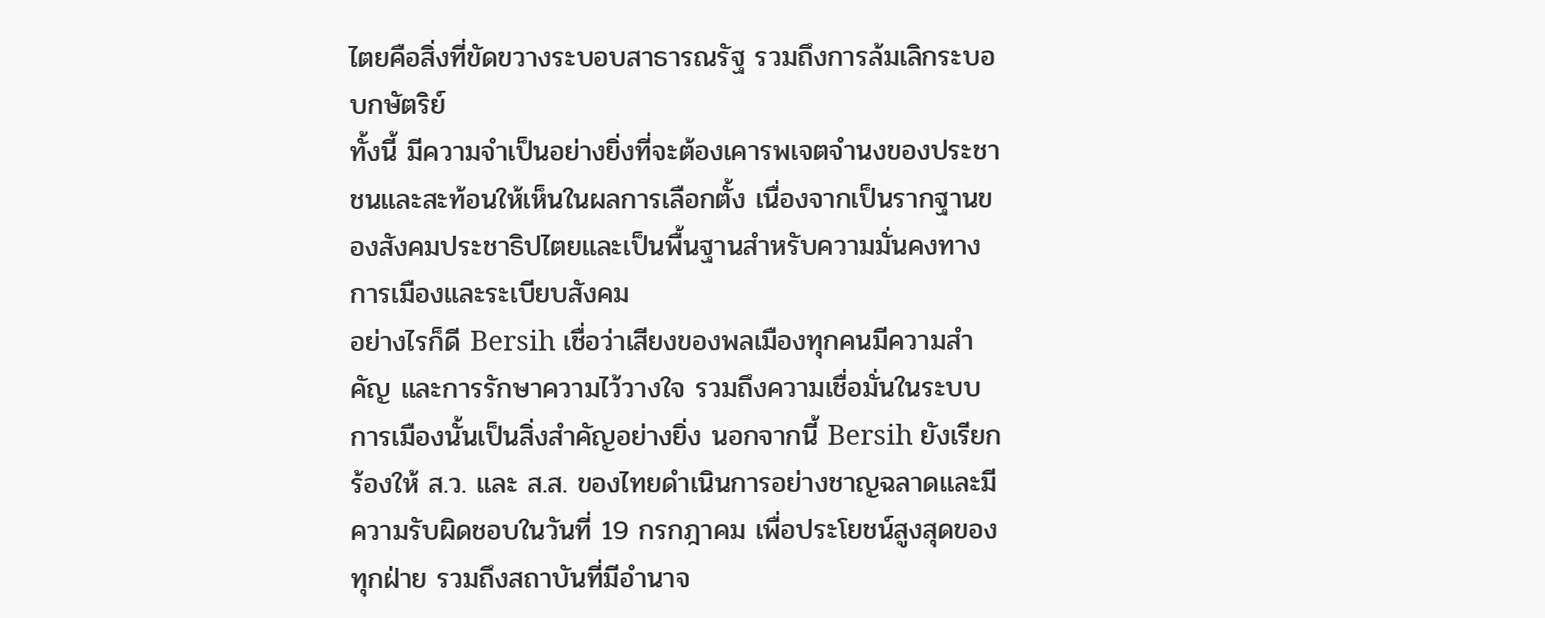ไตยคือสิ่งที่ขัดขวางระบอบสาธารณรัฐ รวมถึงการล้มเลิกระบอบกษัตริย์
ทั้งนี้ มีความจำเป็นอย่างยิ่งที่จะต้องเคารพเจตจำนงของประชาชนและสะท้อนให้เห็นในผลการเลือกตั้ง เนื่องจากเป็นรากฐานของสังคมประชาธิปไตยและเป็นพื้นฐานสำหรับความมั่นคงทางการเมืองและระเบียบสังคม
อย่างไรก็ดี Bersih เชื่อว่าเสียงของพลเมืองทุกคนมีความสำคัญ และการรักษาความไว้วางใจ รวมถึงความเชื่อมั่นในระบบการเมืองนั้นเป็นสิ่งสำคัญอย่างยิ่ง นอกจากนี้ Bersih ยังเรียกร้องให้ ส.ว. และ ส.ส. ของไทยดำเนินการอย่างชาญฉลาดและมีความรับผิดชอบในวันที่ 19 กรกฎาคม เพื่อประโยชน์สูงสุดของทุกฝ่าย รวมถึงสถาบันที่มีอำนาจ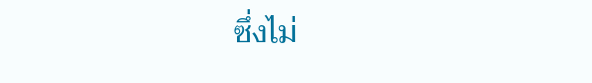ซึ่งไม่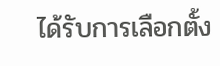ได้รับการเลือกตั้ง